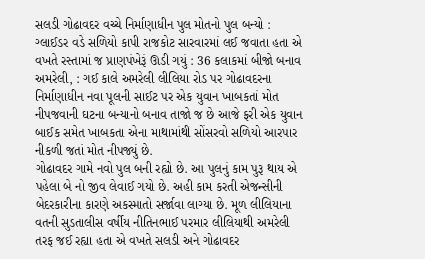સલડી ગોઢાવદર વચ્ચે નિર્માણાધીન પુલ મોતનો પુલ બન્યો : ગ્લાઈડર વડે સળિયો કાપી રાજકોટ સારવારમાં લઈ જવાતા હતા એ વખતે રસ્તામાં જ પ્રાણપંખેરૂં ઊડી ગયું : 36 કલાકમાં બીજો બનાવ
અમરેલી, : ગઈ કાલે અમરેલી લીલિયા રોડ પર ગોઢાવદરના નિર્માણાધીન નવા પૂલની સાઈટ પર એક યુવાન ખાબકતાં મોત નીપજવાની ઘટના બન્યાનો બનાવ તાજો જ છે આજે ફરી એક યુવાન બાઈક સમેત ખાબકતા એના માથામાંથી સોંસરવો સળિયો આરપાર નીકળી જતાં મોત નીપજ્યું છે.
ગોઢાવદર ગામે નવો પુલ બની રહ્યો છે. આ પુલનું કામ પુરૂ થાય એ પહેલા બે નો જીવ લેવાઈ ગયો છે. અહી કામ કરતી એજન્સીની બેદરકારીના કારણે અકસ્માતો સર્જાવા લાગ્યા છે. મૂળ લીલિયાના વતની સુડતાલીસ વર્ષીય નીતિનભાઈ પરમાર લીલિયાથી અમરેલી તરફ જઈ રહ્યા હતા એ વખતે સલડી અને ગોઢાવદર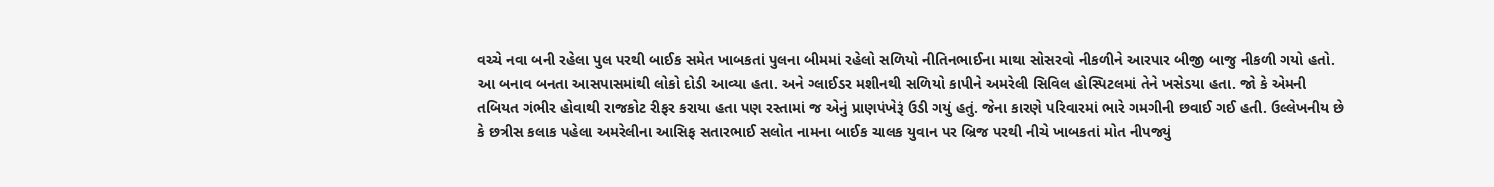વચ્ચે નવા બની રહેલા પુલ પરથી બાઈક સમેત ખાબકતાં પુલના બીમમાં રહેલો સળિયો નીતિનભાઈના માથા સોસરવો નીકળીને આરપાર બીજી બાજુ નીકળી ગયો હતો. આ બનાવ બનતા આસપાસમાંથી લોકો દોડી આવ્યા હતા. અને ગ્લાઈડર મશીનથી સળિયો કાપીને અમરેલી સિવિલ હોસ્પિટલમાં તેને ખસેડયા હતા. જો કે એમની તબિયત ગંભીર હોવાથી રાજકોટ રીફર કરાયા હતા પણ રસ્તામાં જ એનું પ્રાણપંખેરૂં ઉડી ગયું હતું. જેના કારણે પરિવારમાં ભારે ગમગીની છવાઈ ગઈ હતી. ઉલ્લેખનીય છે કે છત્રીસ કલાક પહેલા અમરેલીના આસિફ સતારભાઈ સલોત નામના બાઈક ચાલક યુવાન પર બ્રિજ પરથી નીચે ખાબકતાં મોત નીપજ્યું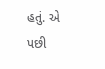હતું. એ પછી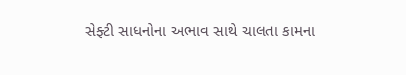સેફ્ટી સાધનોના અભાવ સાથે ચાલતા કામના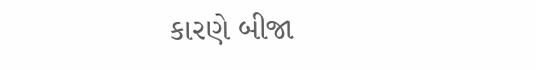કારણે બીજા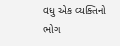વધુ એક વ્યક્તિનો ભોગ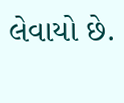લેવાયો છે.